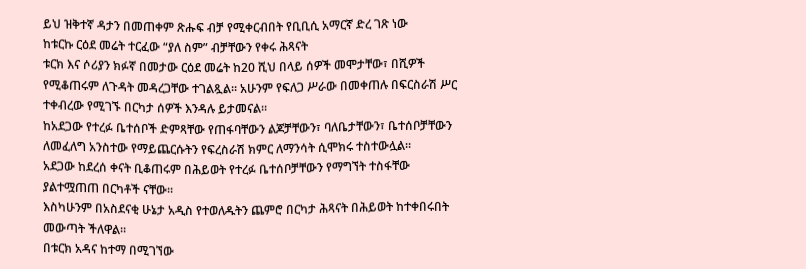ይህ ዝቅተኛ ዳታን በመጠቀም ጽሑፍ ብቻ የሚቀርብበት የቢቢሲ አማርኛ ድረ ገጽ ነው
ከቱርኩ ርዕደ መሬት ተርፈው “ያለ ስም” ብቻቸውን የቀሩ ሕጻናት
ቱርክ እና ሶሪያን ክፉኛ በመታው ርዕደ መሬት ከ20 ሺህ በላይ ሰዎች መሞታቸው፣ በሺዎች የሚቆጠሩም ለጉዳት መዳረጋቸው ተገልጿል። አሁንም የፍለጋ ሥራው በመቀጠሉ በፍርስራሽ ሥር ተቀብረው የሚገኙ በርካታ ሰዎች እንዳሉ ይታመናል።
ከአደጋው የተረፉ ቤተሰቦች ድምጻቸው የጠፋባቸውን ልጆቻቸውን፣ ባለቤታቸውን፣ ቤተሰቦቻቸውን ለመፈለግ አንስተው የማይጨርሱትን የፍረስራሽ ክምር ለማንሳት ሲሞክሩ ተስተውሏል።
አደጋው ከደረሰ ቀናት ቢቆጠሩም በሕይወት የተረፉ ቤተሰቦቻቸውን የማግኘት ተስፋቸው ያልተሟጠጠ በርካቶች ናቸው።
እስካሁንም በአስደናቂ ሁኔታ አዲስ የተወለዱትን ጨምሮ በርካታ ሕጻናት በሕይወት ከተቀበሩበት መውጣት ችለዋል።
በቱርክ አዳና ከተማ በሚገኘው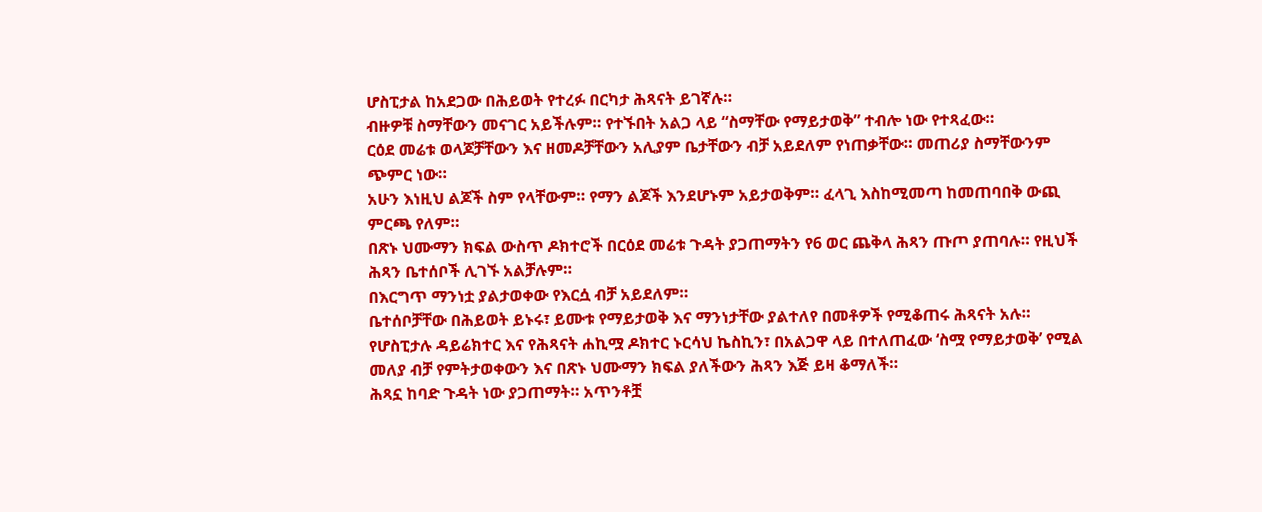ሆስፒታል ከአደጋው በሕይወት የተረፉ በርካታ ሕጻናት ይገኛሉ።
ብዙዎቹ ስማቸውን መናገር አይችሉም። የተኙበት አልጋ ላይ “ስማቸው የማይታወቅ” ተብሎ ነው የተጻፈው።
ርዕደ መሬቱ ወላጆቻቸውን እና ዘመዶቻቸውን አሊያም ቤታቸውን ብቻ አይደለም የነጠቃቸው። መጠሪያ ስማቸውንም ጭምር ነው።
አሁን እነዚህ ልጆች ስም የላቸውም። የማን ልጆች እንደሆኑም አይታወቅም። ፈላጊ እስከሚመጣ ከመጠባበቅ ውጪ ምርጫ የለም።
በጽኑ ህሙማን ክፍል ውስጥ ዶክተሮች በርዕደ መሬቱ ጉዳት ያጋጠማትን የ6 ወር ጨቅላ ሕጻን ጡጦ ያጠባሉ። የዚህች ሕጻን ቤተሰቦች ሊገኙ አልቻሉም።
በእርግጥ ማንነቷ ያልታወቀው የእርሷ ብቻ አይደለም።
ቤተሰቦቻቸው በሕይወት ይኑሩ፣ ይሙቱ የማይታወቅ እና ማንነታቸው ያልተለየ በመቶዎች የሚቆጠሩ ሕጻናት አሉ።
የሆስፒታሉ ዳይሬክተር እና የሕጻናት ሐኪሟ ዶክተር ኑርሳህ ኬስኪን፣ በአልጋዋ ላይ በተለጠፈው ‘ስሟ የማይታወቅ’ የሚል መለያ ብቻ የምትታወቀውን እና በጽኑ ህሙማን ክፍል ያለችውን ሕጻን እጅ ይዛ ቆማለች።
ሕጻኗ ከባድ ጉዳት ነው ያጋጠማት። አጥንቶቿ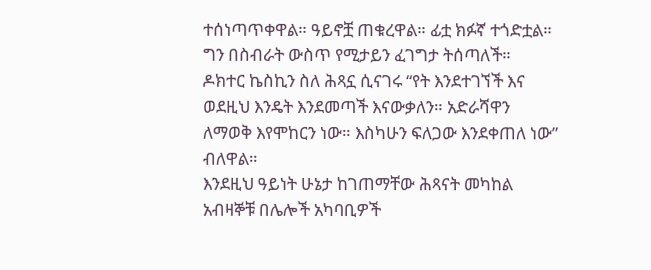ተሰነጣጥቀዋል። ዓይኖቿ ጠቁረዋል። ፊቷ ክፉኛ ተጎድቷል። ግን በስብራት ውስጥ የሚታይን ፈገግታ ትሰጣለች።
ዶክተር ኬስኪን ስለ ሕጻኗ ሲናገሩ “የት እንደተገኘች እና ወደዚህ እንዴት እንደመጣች እናውቃለን። አድራሻዋን ለማወቅ እየሞከርን ነው። እስካሁን ፍለጋው እንደቀጠለ ነው” ብለዋል።
እንደዚህ ዓይነት ሁኔታ ከገጠማቸው ሕጻናት መካከል አብዛኞቹ በሌሎች አካባቢዎች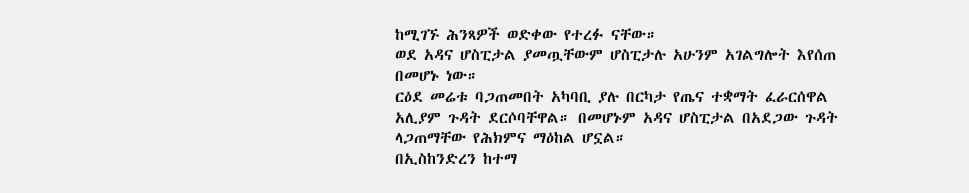ከሚገኙ ሕንጻዎች ወድቀው የተረፉ ናቸው።
ወደ አዳና ሆስፒታል ያመጧቸውም ሆስፒታሉ አሁንም አገልግሎት እየሰጠ በመሆኑ ነው።
ርዕደ መሬቱ ባጋጠመበት አካባቢ ያሉ በርካታ የጤና ተቋማት ፈራርሰዋል አሊያም ጉዳት ደርሶባቸዋል። በመሆኑም አዳና ሆስፒታል በአደጋው ጉዳት ላጋጠማቸው የሕክምና ማዕከል ሆኗል።
በኢስከንድረን ከተማ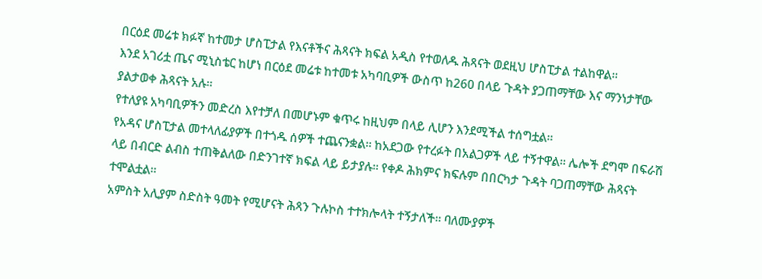በርዕደ መሬቱ ክፉኛ ከተመታ ሆስፒታል የእናቶችና ሕጻናት ክፍል አዲስ የተወለዱ ሕጻናት ወደዚህ ሆስፒታል ተልከዋል።
እንደ አገሪቷ ጤና ሚኒስቴር ከሆነ በርዕደ መሬቱ ከተመቱ አካባቢዎች ውስጥ ከ260 በላይ ጉዳት ያጋጠማቸው እና ማንነታቸው ያልታወቀ ሕጻናት አሉ።
የተለያዩ አካባቢዎችን መድረስ እየተቻለ በመሆኑም ቁጥሩ ከዚህም በላይ ሊሆን እንደሚችል ተሰግቷል።
የአዳና ሆስፒታል መተላለፊያዎች በተጎዱ ሰዎች ተጨናንቋል። ከአደጋው የተረፉት በአልጋዎች ላይ ተኝተዋል። ሌሎች ደግሞ በፍራሽ ላይ በብርድ ልብስ ተጠቅልለው በድንገተኛ ክፍል ላይ ይታያሉ። የቀዶ ሕክምና ክፍሉም በበርካታ ጉዳት ባጋጠማቸው ሕጻናት ተሞልቷል።
አምስት አሊያም ስድስት ዓመት የሚሆናት ሕጻን ጉሉኮስ ተተክሎላት ተኝታለች። ባለሙያዎች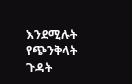እንደሚሉት የጭንቅላት ጉዳት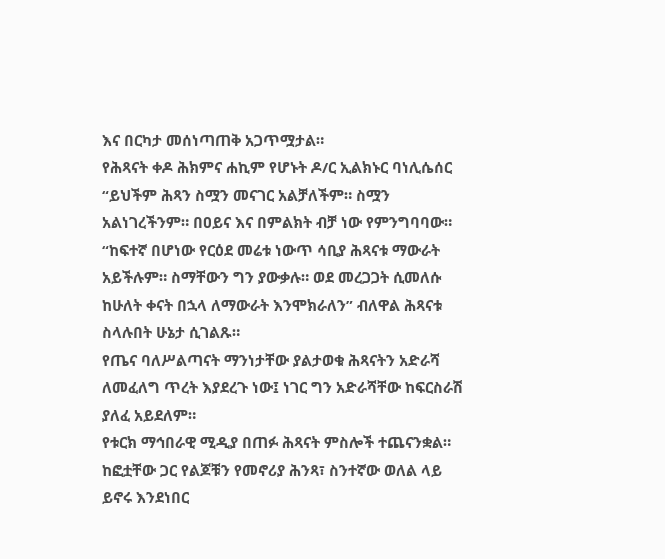እና በርካታ መሰነጣጠቅ አጋጥሟታል።
የሕጻናት ቀዶ ሕክምና ሐኪም የሆኑት ዶ/ር ኢልክኑር ባነሊሴሰር “ይህችም ሕጻን ስሟን መናገር አልቻለችም። ስሟን አልነገረችንም። በዐይና እና በምልክት ብቻ ነው የምንግባባው።
“ከፍተኛ በሆነው የርዕደ መሬቱ ነውጥ ሳቢያ ሕጻናቱ ማውራት አይችሉም። ስማቸውን ግን ያውቃሉ። ወደ መረጋጋት ሲመለሱ ከሁለት ቀናት በኋላ ለማውራት እንሞክራለን” ብለዋል ሕጻናቱ ስላሉበት ሁኔታ ሲገልጹ።
የጤና ባለሥልጣናት ማንነታቸው ያልታወቁ ሕጻናትን አድራሻ ለመፈለግ ጥረት እያደረጉ ነው፤ ነገር ግን አድራሻቸው ከፍርስራሽ ያለፈ አይደለም።
የቱርክ ማኅበራዊ ሚዲያ በጠፉ ሕጻናት ምስሎች ተጨናንቋል። ከፎቷቸው ጋር የልጆቹን የመኖሪያ ሕንጻ፣ ስንተኛው ወለል ላይ ይኖሩ እንደነበር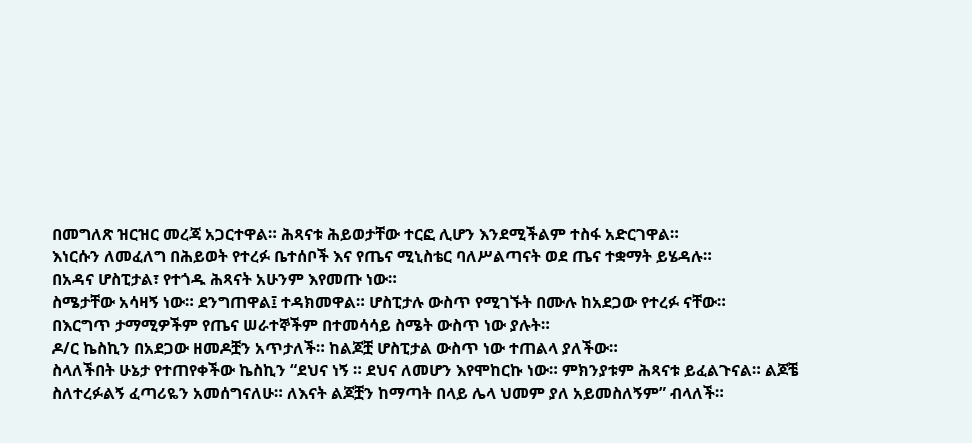በመግለጽ ዝርዝር መረጃ አጋርተዋል። ሕጻናቱ ሕይወታቸው ተርፎ ሊሆን እንደሚችልም ተስፋ አድርገዋል።
እነርሱን ለመፈለግ በሕይወት የተረፉ ቤተሰቦች እና የጤና ሚኒስቴር ባለሥልጣናት ወደ ጤና ተቋማት ይሄዳሉ።
በአዳና ሆስፒታል፣ የተጎዱ ሕጻናት አሁንም እየመጡ ነው።
ስሜታቸው አሳዛኝ ነው። ደንግጠዋል፤ ተዳክመዋል። ሆስፒታሉ ውስጥ የሚገኙት በሙሉ ከአደጋው የተረፉ ናቸው።
በእርግጥ ታማሚዎችም የጤና ሠራተኞችም በተመሳሳይ ስሜት ውስጥ ነው ያሉት።
ዶ/ር ኬስኪን በአደጋው ዘመዶቿን አጥታለች። ከልጆቿ ሆስፒታል ውስጥ ነው ተጠልላ ያለችው።
ስላለችበት ሁኔታ የተጠየቀችው ኬስኪን “ደህና ነኝ ። ደህና ለመሆን እየሞከርኩ ነው። ምክንያቱም ሕጻናቱ ይፈልጉናል። ልጆቼ ስለተረፉልኝ ፈጣሪዬን አመሰግናለሁ። ለእናት ልጆቿን ከማጣት በላይ ሌላ ህመም ያለ አይመስለኝም” ብላለች።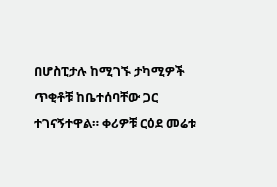በሆስፒታሉ ከሚገኙ ታካሚዎች ጥቂቶቹ ከቤተሰባቸው ጋር ተገናኝተዋል። ቀሪዎቹ ርዕደ መሬቱ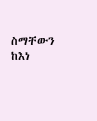ስማቸውን ከእነ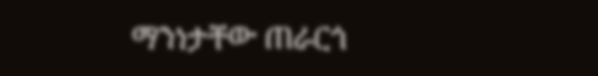ማንነታቸው ጠራርጎ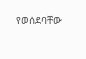የወሰደባቸው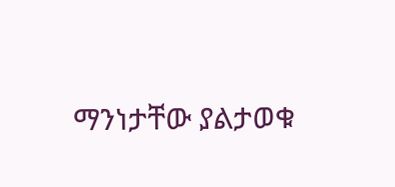ማንነታቸው ያልታወቁ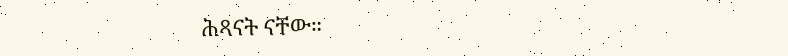ሕጻናት ናቸው።